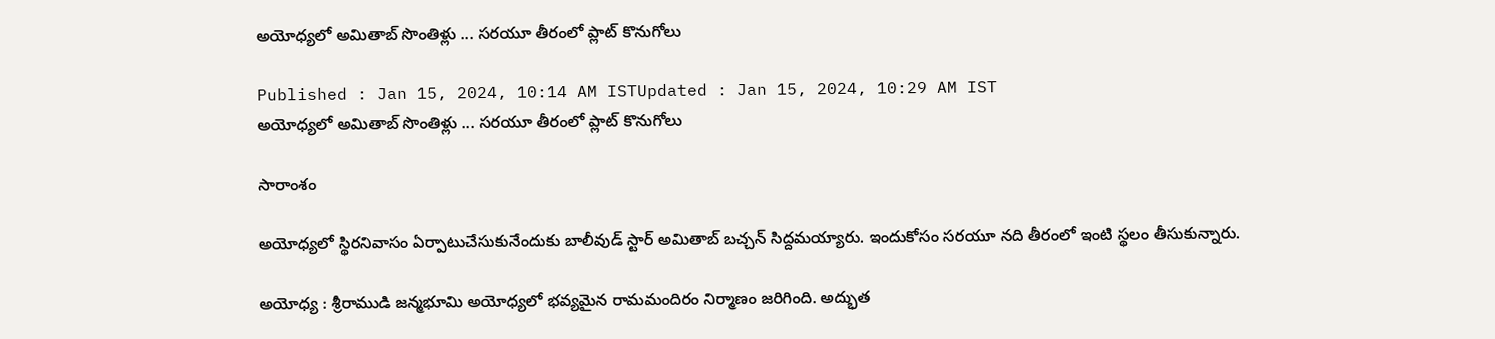అయోధ్యలో అమితాబ్ సొంతిళ్లు ... సరయూ తీరంలో ప్లాట్ కొనుగోలు

Published : Jan 15, 2024, 10:14 AM ISTUpdated : Jan 15, 2024, 10:29 AM IST
అయోధ్యలో అమితాబ్ సొంతిళ్లు ... సరయూ తీరంలో ప్లాట్ కొనుగోలు

సారాంశం

అయోధ్యలో స్థిరనివాసం ఏర్పాటుచేసుకునేందుకు బాలీవుడ్ స్టార్ అమితాబ్ బచ్చన్ సిద్దమయ్యారు. ఇందుకోసం సరయూ నది తీరంలో ఇంటి స్థలం తీసుకున్నారు.

అయోధ్య : శ్రీరాముడి జన్మభూమి అయోధ్యలో భవ్యమైన రామమందిరం నిర్మాణం జరిగింది. అద్భుత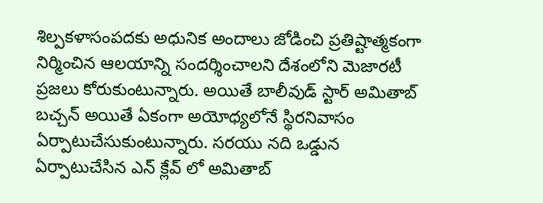శిల్పకళాసంపదకు అధునిక అందాలు జోడించి ప్రతిష్టాత్మకంగా నిర్మించిన ఆలయాన్ని సందర్శించాలని దేశంలోని మెజారటీ ప్రజలు కోరుకుంటున్నారు. అయితే బాలీవుడ్ స్టార్ అమితాబ్ బచ్చన్ అయితే ఏకంగా అయోధ్యలోనే స్థిరనివాసం ఏర్పాటుచేసుకుంటున్నారు. సరయు నది ఒడ్డున ఏర్పాటుచేసిన ఎన్ క్లేవ్ లో అమితాబ్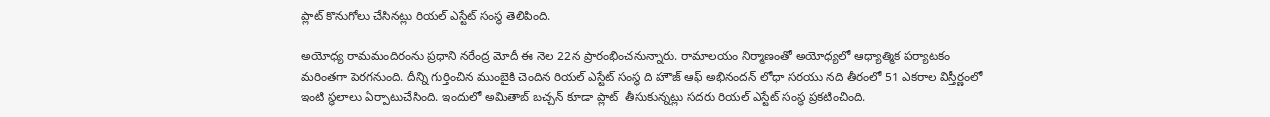ప్లాట్ కొనుగోలు చేసినట్లు రియల్ ఎస్టేట్ సంస్థ తెలిపింది.

అయోధ్య రామమందిరంను ప్రధాని నరేంద్ర మోదీ ఈ నెల 22న ప్రారంభించనున్నారు. రామాలయం నిర్మాణంతో అయోధ్యలో ఆధ్యాత్మిక పర్యాటకం మరింతగా పెరగనుంది. దీన్ని గుర్తించిన ముంబైకి చెందిన రియల్ ఎస్టేట్ సంస్థ ది హౌజ్ ఆఫ్ అభినందన్ లోధా సరయు నది తీరంలో 51 ఎకరాల విస్తీర్ణంలో ఇంటి స్థలాలు ఏర్పాటుచేసింది. ఇందులో అమితాబ్ బచ్చన్ కూడా ప్లాట్  తీసుకున్నట్లు సదరు రియల్ ఎస్టేట్ సంస్థ ప్రకటించింది.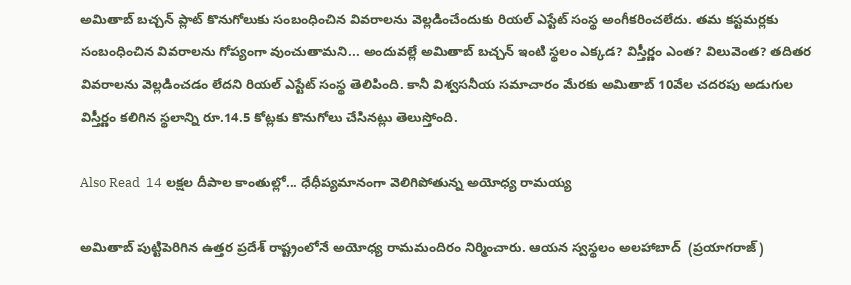అమితాబ్ బచ్చన్ ప్లాట్ కొనుగోలుకు సంబంధించిన వివరాలను వెల్లడించేందుకు రియల్ ఎస్టేట్ సంస్థ అంగీకరించలేదు. తమ కస్టమర్లకు సంబంధించిన వివరాలను గోప్యంగా వుంచుతామని... అందువల్లే అమితాబ్ బచ్చన్ ఇంటి స్థలం ఎక్కడ? విస్తీర్ణం ఎంత? విలువెంత? తదితర వివరాలను వెల్లడించడం లేదని రియల్ ఎస్టేట్ సంస్థ తెలిపింది. కానీ విశ్వసనీయ సమాచారం మేరకు అమితాబ్ 10వేల చదరపు అడుగుల విస్తీర్ణం కలిగిన స్థలాన్ని రూ.14.5 కోట్లకు కొనుగోలు చేసినట్లు తెలుస్తోంది.

Also Read  14 లక్షల దీపాల కాంతుల్లో... ధేధీప్యమానంగా వెలిగిపోతున్న అయోధ్య రామయ్య

అమితాబ్ పుట్టిపెరిగిన ఉత్తర ప్రదేశ్ రాష్ట్రంలోనే అయోధ్య రామమందిరం నిర్మించారు. ఆయన స్వస్థలం అలహాబాద్  (ప్రయాగరాజ్)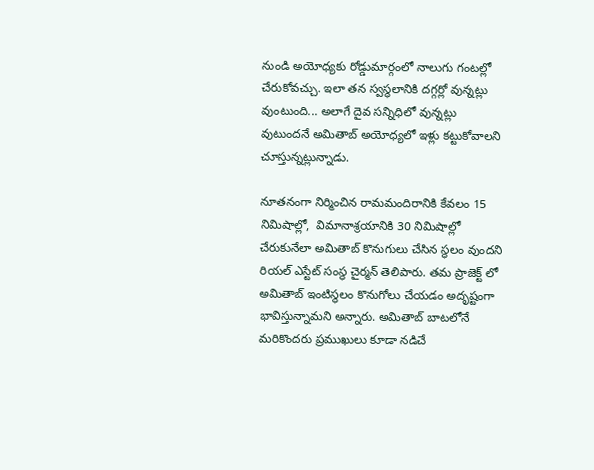నుండి అయోధ్యకు రోడ్డుమార్గంలో నాలుగు గంటల్లో చేరుకోవచ్చు. ఇలా తన స్వస్థలానికి దగ్గర్లో వున్నట్లు వుంటుంది... అలాగే దైవ సన్నిధిలో వున్నట్లు వుటుందనే అమితాబ్ అయోధ్యలో ఇళ్లు కట్టుకోవాలని చూస్తున్నట్లున్నాడు.

నూతనంగా నిర్మించిన రామమందిరానికి కేవలం 15 నిమిషాల్లో,  విమానాశ్రయానికి 30 నిమిషాల్లో చేరుకునేలా అమితాబ్ కొనుగులు చేసిన స్థలం వుందని రియల్ ఎస్టేట్ సంస్థ చైర్మన్ తెలిపారు. తమ ప్రాజెక్ట్ లో అమితాబ్ ఇంటిస్థలం కొనుగోలు చేయడం అదృష్టంగా భావిస్తున్నామని అన్నారు. అమితాబ్ బాటలోనే మరికొందరు ప్రముఖులు కూడా నడిచే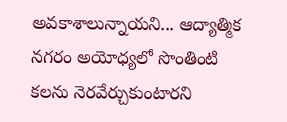అవకాశాలున్నాయని... ఆద్యాత్మిక నగరం అయోధ్యలో సొంతింటి కలను నెరవేర్చుకుంటారని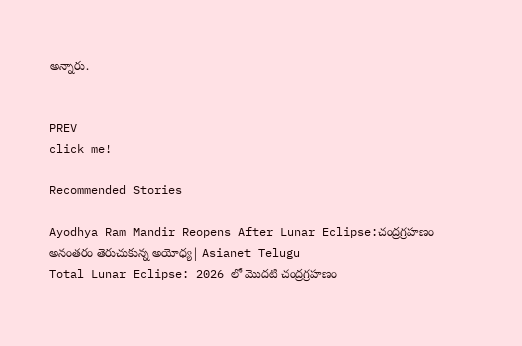అన్నారు.


PREV
click me!

Recommended Stories

Ayodhya Ram Mandir Reopens After Lunar Eclipse:చంద్రగ్రహణం అనంతరం తెరుచుకున్న అయోధ్య| Asianet Telugu
Total Lunar Eclipse: 2026 లో మొదటి చంద్రగ్రహణం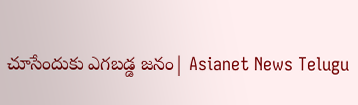చూసేందుకు ఎగబడ్డ జనం| Asianet News Telugu